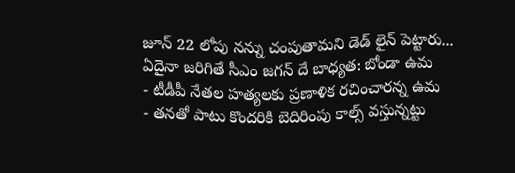జూన్ 22 లోపు నన్ను చంపుతామని డెడ్ లైన్ పెట్టారు... ఏదైనా జరిగితే సీఎం జగన్ దే బాధ్యత: బోండా ఉమ
- టీడీపీ నేతల హత్యలకు ప్రణాళిక రచించారన్న ఉమ
- తనతో పాటు కొందరికి బెదిరింపు కాల్స్ వస్తున్నట్టు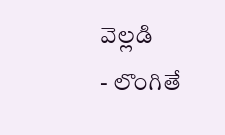వెల్లడి
- లొంగితే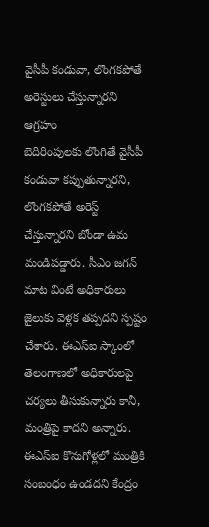వైసీపీ కండువా, లొంగకపోతే అరెస్టులు చేస్తున్నారని ఆగ్రహం
బెదిరింపులకు లొంగితే వైసీపీ కండువా కప్పుతున్నారని, లొంగకపోతే అరెస్ట్ చేస్తున్నారని బోండా ఉమ మండిపడ్డారు. సీఎం జగన్ మాట వింటే అధికారులు జైలుకు వెళ్లక తప్పదని స్పష్టం చేశారు. ఈఎస్ఐ స్కాంలో తెలంగాణలో అధికారులపై చర్యలు తీసుకున్నారు కానీ, మంత్రిపై కాదని అన్నారు. ఈఎస్ఐ కొనుగోళ్లలో మంత్రికి సంబంధం ఉండదని కేంద్రం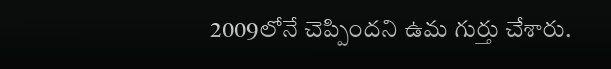2009లోనే చెప్పిందని ఉమ గుర్తు చేశారు.